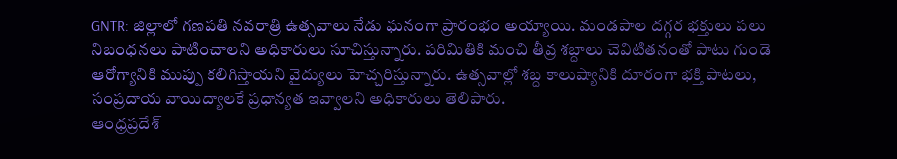GNTR: జిల్లాలో గణపతి నవరాత్రి ఉత్సవాలు నేడు ఘనంగా ప్రారంభం అయ్యాయి. మండపాల దగ్గర భక్తులు పలు నిబంధనలు పాటించాలని అధికారులు సూచిస్తున్నారు. పరిమితికి మంచి తీవ్ర శబ్దాలు చెవిటితనంతో పాటు గుండె ఆరోగ్యానికి ముప్పు కలిగిస్తాయని వైద్యులు హెచ్చరిస్తున్నారు. ఉత్సవాల్లో శబ్ద కాలుష్యానికి దూరంగా భక్తి పాటలు, సంప్రదాయ వాయిద్యాలకే ప్రధాన్యత ఇవ్వాలని అధికారులు తెలిపారు.
ఆంధ్రప్రదేశ్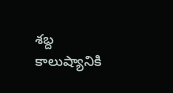శబ్ద కాలుష్యానికి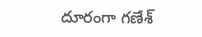దూరంగా గణేశ్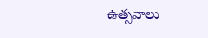ఉత్సవాలు